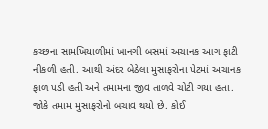કચ્છના સામખિયાળીમાં ખાનગી બસમાં અચાનક આગ ફાટી નીકળી હતી. આથી અંદર બેઠેલા મુસાફરોના પેટમાં અચાનક ફાળ પડી હતી અને તમામના જીવ તાળવે ચોટી ગયા હતા. જોકે તમામ મુસાફરોનો બચાવ થયો છે. કોઈ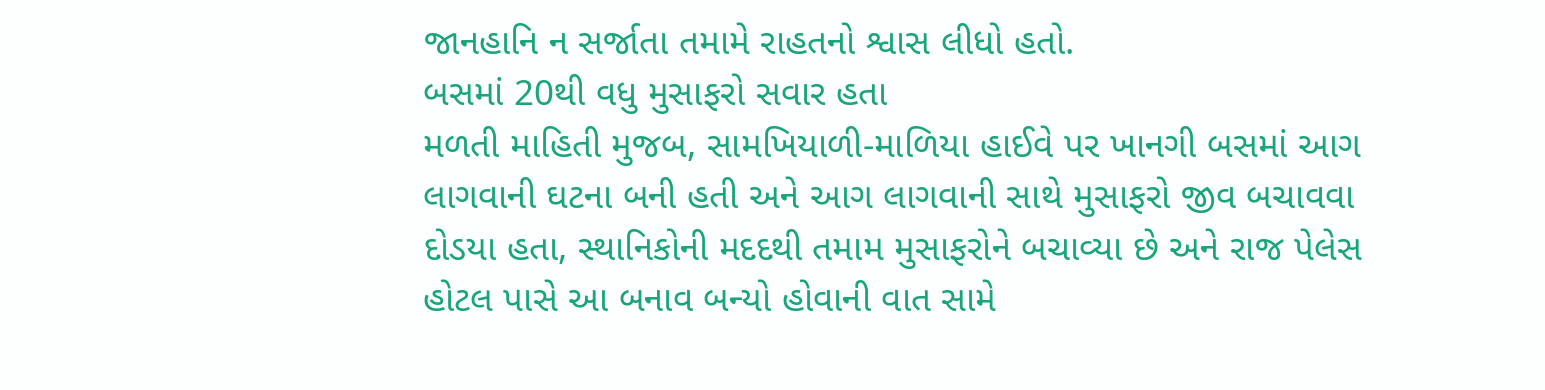જાનહાનિ ન સર્જાતા તમામે રાહતનો શ્વાસ લીધો હતો.
બસમાં 20થી વધુ મુસાફરો સવાર હતા
મળતી માહિતી મુજબ, સામખિયાળી-માળિયા હાઈવે પર ખાનગી બસમાં આગ લાગવાની ઘટના બની હતી અને આગ લાગવાની સાથે મુસાફરો જીવ બચાવવા દોડયા હતા, સ્થાનિકોની મદદથી તમામ મુસાફરોને બચાવ્યા છે અને રાજ પેલેસ હોટલ પાસે આ બનાવ બન્યો હોવાની વાત સામે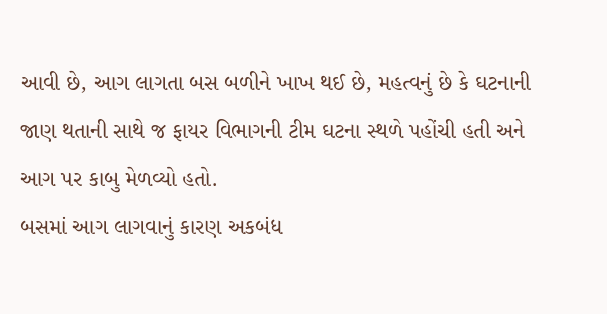આવી છે, આગ લાગતા બસ બળીને ખાખ થઈ છે, મહત્વનું છે કે ઘટનાની જાણ થતાની સાથે જ ફાયર વિભાગની ટીમ ઘટના સ્થળે પહોંચી હતી અને આગ પર કાબુ મેળવ્યો હતો.
બસમાં આગ લાગવાનું કારણ અકબંધ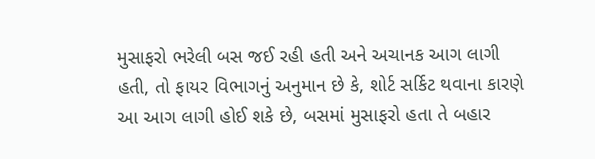મુસાફરો ભરેલી બસ જઈ રહી હતી અને અચાનક આગ લાગી હતી, તો ફાયર વિભાગનું અનુમાન છે કે, શોર્ટ સર્કિટ થવાના કારણે આ આગ લાગી હોઈ શકે છે, બસમાં મુસાફરો હતા તે બહાર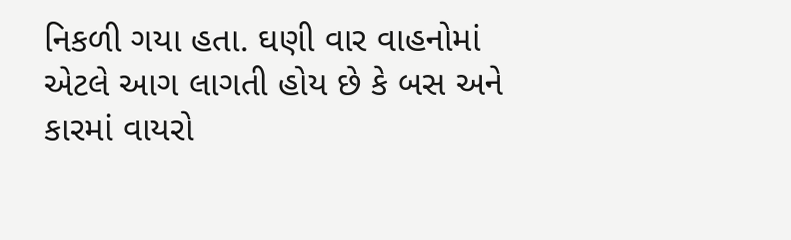નિકળી ગયા હતા. ઘણી વાર વાહનોમાં એટલે આગ લાગતી હોય છે કે બસ અને કારમાં વાયરો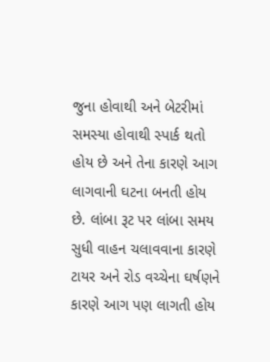જુના હોવાથી અને બેટરીમાં સમસ્યા હોવાથી સ્પાર્ક થતો હોય છે અને તેના કારણે આગ લાગવાની ઘટના બનતી હોય છે. લાંબા રૂટ પર લાંબા સમય સુધી વાહન ચલાવવાના કારણે ટાયર અને રોડ વચ્ચેના ઘર્ષણને કારણે આગ પણ લાગતી હોય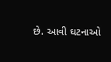છે. આવી ઘટનાઓ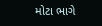મોટા ભાગે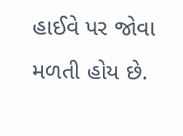હાઈવે પર જોવા મળતી હોય છે.